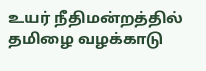உயர் நீதிமன்றத்தில் தமிழை வழக்காடு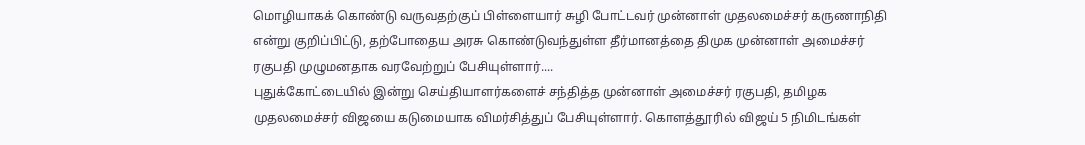மொழியாகக் கொண்டு வருவதற்குப் பிள்ளையார் சுழி போட்டவர் முன்னாள் முதலமைச்சர் கருணாநிதி என்று குறிப்பிட்டு, தற்போதைய அரசு கொண்டுவந்துள்ள தீர்மானத்தை திமுக முன்னாள் அமைச்சர் ரகுபதி முழுமனதாக வரவேற்றுப் பேசியுள்ளார்....
புதுக்கோட்டையில் இன்று செய்தியாளர்களைச் சந்தித்த முன்னாள் அமைச்சர் ரகுபதி, தமிழக முதலமைச்சர் விஜயை கடுமையாக விமர்சித்துப் பேசியுள்ளார். கொளத்தூரில் விஜய் 5 நிமிடங்கள்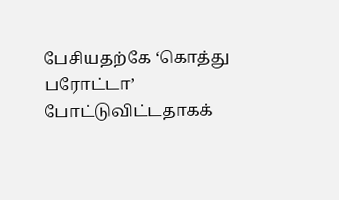பேசியதற்கே ‘கொத்து பரோட்டா’ போட்டுவிட்டதாகக்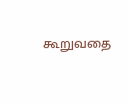கூறுவதை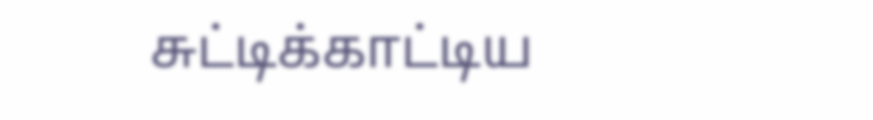சுட்டிக்காட்டிய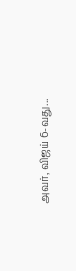அவர், விஜய் 6-வது...